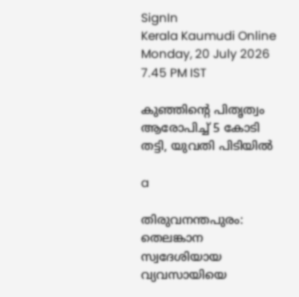SignIn
Kerala Kaumudi Online
Monday, 20 July 2026 7.45 PM IST

കുഞ്ഞിന്റെ പിതൃത്വം ആരോപിച്ച് 5 കോടി തട്ടി, യുവതി പിടിയിൽ

a

തിരുവനന്തപുരം: തെലങ്കാന സ്വദേശിയായ വ്യവസായിയെ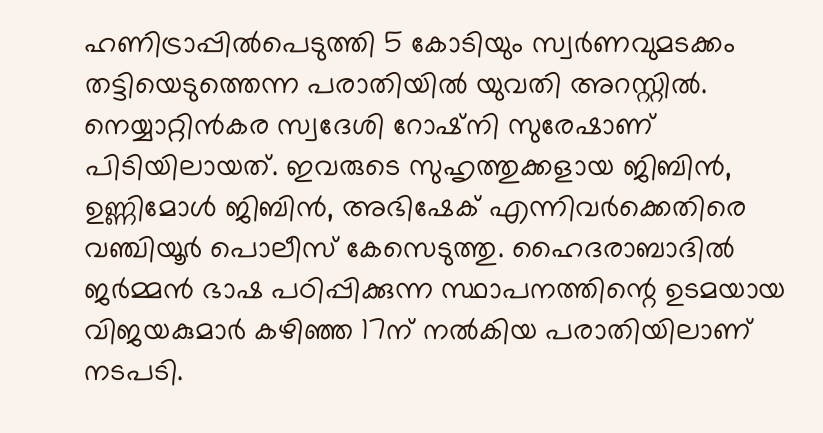ഹണിട്രാപ്പിൽപെടുത്തി 5 കോടിയും സ്വർണവുമടക്കം തട്ടിയെടുത്തെന്ന പരാതിയിൽ യുവതി അറസ്റ്റിൽ. നെയ്യാറ്റിൻകര സ്വദേശി റോഷ്‌നി സുരേഷാണ് പിടിയിലായത്. ഇവരുടെ സുഹൃത്തുക്കളായ ജിബിൻ, ഉണ്ണിമോൾ ജിബിൻ, അഭിഷേക് എന്നിവർക്കെതിരെ വഞ്ചിയൂർ പൊലീസ് കേസെടുത്തു. ഹൈദരാബാദിൽ ജർമ്മൻ ഭാഷ പഠിപ്പിക്കുന്ന സ്ഥാപനത്തിന്റെ ഉടമയായ വിജയകുമാർ കഴിഞ്ഞ 17ന് നൽകിയ പരാതിയിലാണ് നടപടി.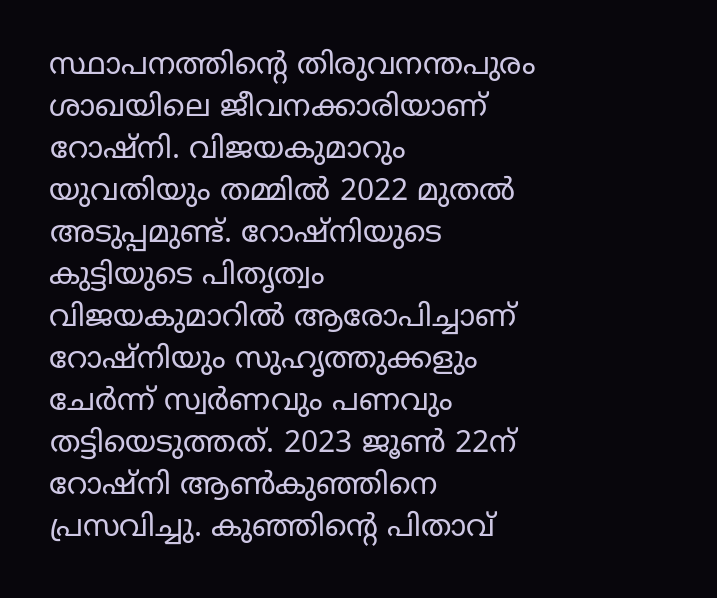സ്ഥാപനത്തിന്റെ തിരുവനന്തപുരം ശാഖയിലെ ജീവനക്കാരിയാണ് റോഷ്‌നി. വിജയകുമാറും യുവതിയും തമ്മിൽ 2022 മുതൽ അടുപ്പമുണ്ട്. റോഷ്‌നിയുടെ കുട്ടിയുടെ പിതൃത്വം വിജയകുമാറിൽ ആരോപിച്ചാണ് റോഷ്‌നിയും സുഹൃത്തുക്കളും ചേർന്ന് സ്വർണവും പണവും തട്ടിയെടുത്തത്. 2023 ജൂൺ 22ന് റോഷ്‌നി ആൺകുഞ്ഞിനെ പ്രസവിച്ചു. കുഞ്ഞിന്റെ പിതാവ്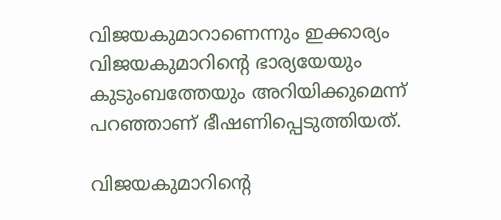വിജയകുമാറാണെന്നും ഇക്കാര്യം വിജയകുമാറിന്റെ ഭാര്യയേയും കുടുംബത്തേയും അറിയിക്കുമെന്ന് പറഞ്ഞാണ് ഭീഷണിപ്പെടുത്തിയത്.

വിജയകുമാറിന്റെ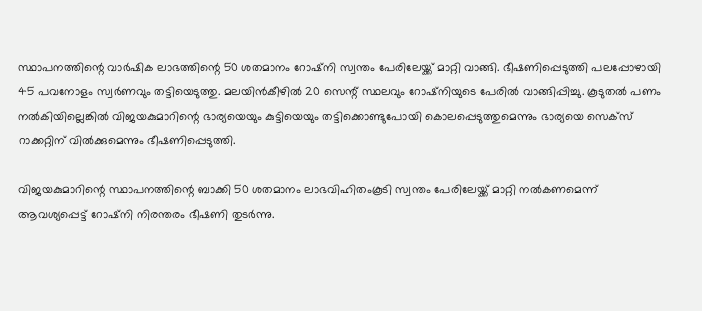സ്ഥാപനത്തിന്റെ വാർഷിക ലാഭത്തിന്റെ 50 ശതമാനം റോഷ്‌നി സ്വന്തം പേരിലേയ്ക്ക് മാറ്റി വാങ്ങി. ഭീഷണിപ്പെടുത്തി പലപ്പോഴായി 45 പവനോളം സ്വർണവും തട്ടിയെടുത്തു. മലയിൻകീഴിൽ 20 സെന്റ് സ്ഥലവും റോഷ്‌നിയുടെ പേരിൽ വാങ്ങിപ്പിച്ചു. കൂടുതൽ പണം നൽകിയില്ലെങ്കിൽ വിജയകുമാറിന്റെ ഭാര്യയെയും കുട്ടിയെയും തട്ടിക്കൊണ്ടുപോയി കൊലപ്പെടുത്തുമെന്നും ഭാര്യയെ സെക്‌സ് റാക്കറ്റിന് വിൽക്കുമെന്നും ഭീഷണിപ്പെടുത്തി.

വിജയകുമാറിന്റെ സ്ഥാപനത്തിന്റെ ബാക്കി 50 ശതമാനം ലാഭവിഹിതംകൂടി സ്വന്തം പേരിലേയ്ക്ക് മാറ്റി നൽകണമെന്ന് ആവശ്യപ്പെട്ട് റോഷ്‌നി നിരന്തരം ഭീഷണി തുടർന്നു.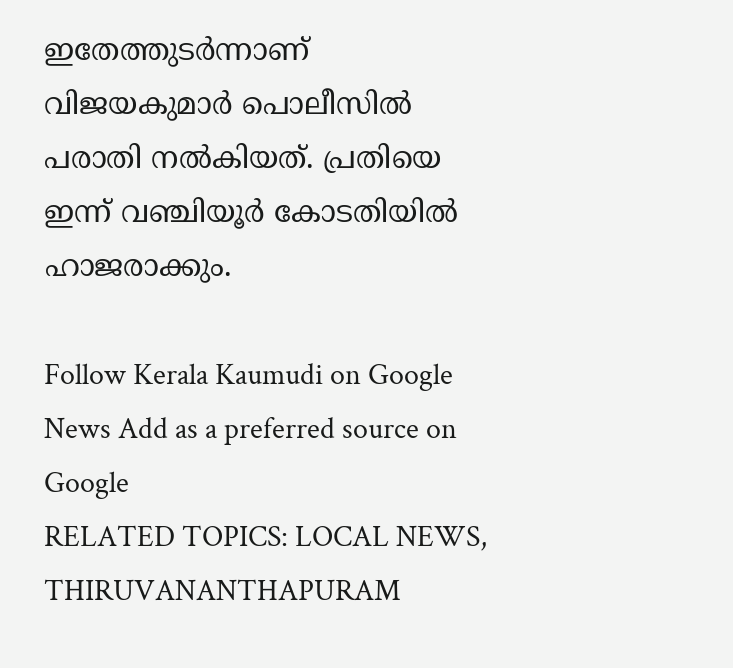ഇതേത്തുടർന്നാണ് വിജയകുമാർ പൊലീസിൽ പരാതി നൽകിയത്. പ്രതിയെ ഇന്ന് വഞ്ചിയൂർ കോടതിയിൽ ഹാജരാക്കും.

Follow Kerala Kaumudi on Google News Add as a preferred source on Google
RELATED TOPICS: LOCAL NEWS, THIRUVANANTHAPURAM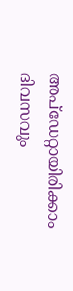അപ്ഡേറ്റായിരിക്കാം ദിവസവും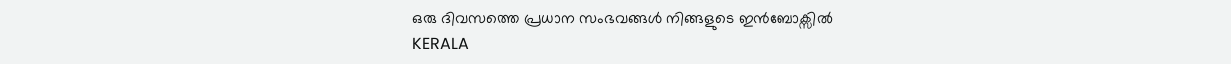ഒരു ദിവസത്തെ പ്രധാന സംഭവങ്ങൾ നിങ്ങളുടെ ഇൻബോക്സിൽ
KERALA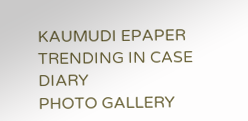KAUMUDI EPAPER
TRENDING IN CASE DIARY
PHOTO GALLERY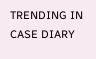TRENDING IN CASE DIARY